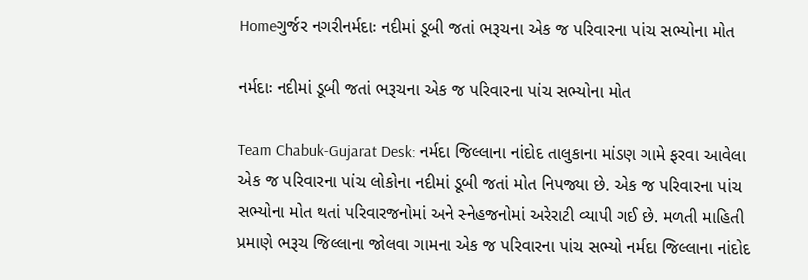Homeગુર્જર નગરીનર્મદાઃ નદીમાં ડૂબી જતાં ભરૂચના એક જ પરિવારના પાંચ સભ્યોના મોત

નર્મદાઃ નદીમાં ડૂબી જતાં ભરૂચના એક જ પરિવારના પાંચ સભ્યોના મોત

Team Chabuk-Gujarat Desk: નર્મદા જિલ્લાના નાંદોદ તાલુકાના માંડણ ગામે ફરવા આવેલા એક જ પરિવારના પાંચ લોકોના નદીમાં ડૂબી જતાં મોત નિપજ્યા છે. એક જ પરિવારના પાંચ સભ્યોના મોત થતાં પરિવારજનોમાં અને સ્નેહજનોમાં અરેરાટી વ્યાપી ગઈ છે. મળતી માહિતી પ્રમાણે ભરૂચ જિલ્લાના જોલવા ગામના એક જ પરિવારના પાંચ સભ્યો નર્મદા જિલ્લાના નાંદોદ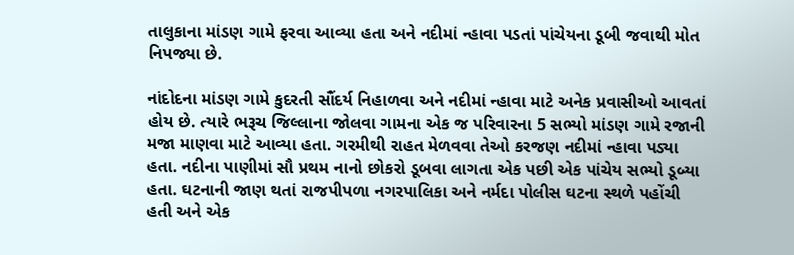તાલુકાના માંડણ ગામે ફરવા આવ્યા હતા અને નદીમાં ન્હાવા પડતાં પાંચેયના ડૂબી જવાથી મોત નિપજ્યા છે.

નાંદોદના માંડણ ગામે કુદરતી સૌંદર્ય નિહાળવા અને નદીમાં ન્હાવા માટે અનેક પ્રવાસીઓ આવતાં હોય છે. ત્યારે ભરૂચ જિલ્લાના જોલવા ગામના એક જ પરિવારના 5 સભ્યો માંડણ ગામે રજાની મજા માણવા માટે આવ્યા હતા. ગરમીથી રાહત મેળવવા તેઓ કરજણ નદીમાં ન્હાવા પડ્યા હતા. નદીના પાણીમાં સૌ પ્રથમ નાનો છોકરો ડૂબવા લાગતા એક પછી એક પાંચેય સભ્યો ડૂબ્યા હતા. ઘટનાની જાણ થતાં રાજપીપળા નગરપાલિકા અને નર્મદા પોલીસ ઘટના સ્થળે પહોંચી હતી અને એક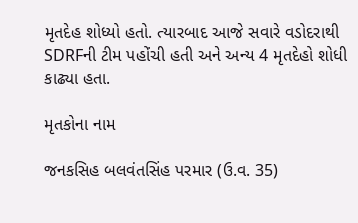મૃતદેહ શોધ્યો હતો. ત્યારબાદ આજે સવારે વડોદરાથી SDRFની ટીમ પહોંચી હતી અને અન્ય 4 મૃતદેહો શોધી કાઢ્યા હતા.

મૃતકોના નામ

જનકસિહ બલવંતસિંહ પરમાર (ઉ.વ. 35)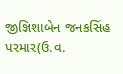જીજ્ઞિશાબેન જનકસિંહ પરમાર(ઉ.વ.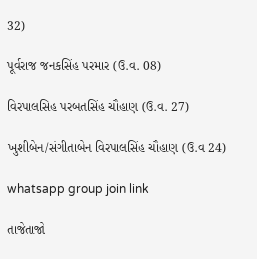32)

પૂર્વરાજ જનકસિંહ પરમાર (ઉ.વ. 08)

વિરપાલસિહ પરબતસિંહ ચૌહાણ (ઉ.વ. 27)

ખુશીબેન/સંગીતાબેન વિરપાલસિંહ ચૌહાણ (ઉ.વ 24)

whatsapp group join link

તાજેતાજો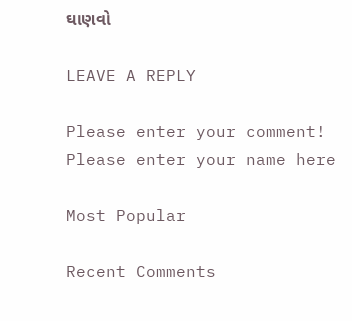ઘાણવો

LEAVE A REPLY

Please enter your comment!
Please enter your name here

Most Popular

Recent Comments